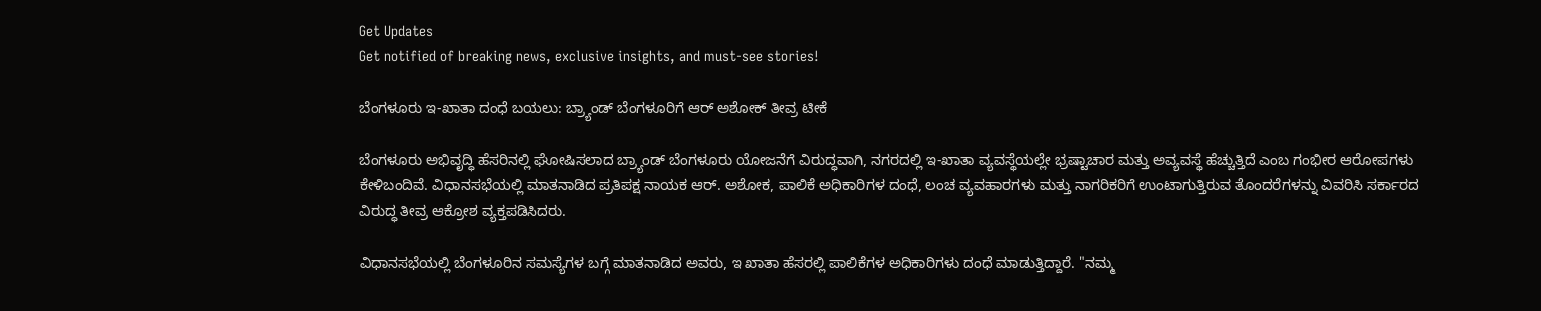Get Updates
Get notified of breaking news, exclusive insights, and must-see stories!

ಬೆಂಗಳೂರು ಇ-ಖಾತಾ ದಂಧೆ ಬಯಲು: ಬ್ರ್ಯಾಂಡ್ ಬೆಂಗಳೂರಿಗೆ ಆರ್ ಅಶೋಕ್ ತೀವ್ರ ಟೀಕೆ

ಬೆಂಗಳೂರು ಅಭಿವೃದ್ಧಿ ಹೆಸರಿನಲ್ಲಿ ಘೋಷಿಸಲಾದ ಬ್ರ್ಯಾಂಡ್ ಬೆಂಗಳೂರು ಯೋಜನೆಗೆ ವಿರುದ್ಧವಾಗಿ, ನಗರದಲ್ಲಿ ಇ-ಖಾತಾ ವ್ಯವಸ್ಥೆಯಲ್ಲೇ ಭ್ರಷ್ಟಾಚಾರ ಮತ್ತು ಅವ್ಯವಸ್ಥೆ ಹೆಚ್ಚುತ್ತಿದೆ ಎಂಬ ಗಂಭೀರ ಆರೋಪಗಳು ಕೇಳಿಬಂದಿವೆ. ವಿಧಾನಸಭೆಯಲ್ಲಿ ಮಾತನಾಡಿದ ಪ್ರತಿಪಕ್ಷ ನಾಯಕ ಆರ್. ಅಶೋಕ, ಪಾಲಿಕೆ ಅಧಿಕಾರಿಗಳ ದಂಧೆ, ಲಂಚ ವ್ಯವಹಾರಗಳು ಮತ್ತು ನಾಗರಿಕರಿಗೆ ಉಂಟಾಗುತ್ತಿರುವ ತೊಂದರೆಗಳನ್ನು ವಿವರಿಸಿ ಸರ್ಕಾರದ ವಿರುದ್ಧ ತೀವ್ರ ಆಕ್ರೋಶ ವ್ಯಕ್ತಪಡಿಸಿದರು.

ವಿಧಾನಸಭೆಯಲ್ಲಿ ಬೆಂಗಳೂರಿನ ಸಮಸ್ಯೆಗಳ ಬಗ್ಗೆ ಮಾತನಾಡಿದ ಅವರು, ಇ ಖಾತಾ ಹೆಸರಲ್ಲಿ ಪಾಲಿಕೆಗಳ ಅಧಿಕಾರಿಗಳು ದಂಧೆ ಮಾಡುತ್ತಿದ್ದಾರೆ. "ನಮ್ಮ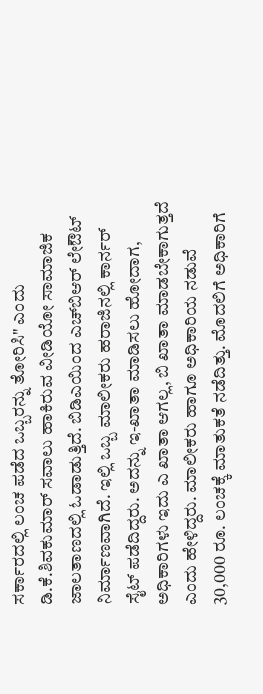ಸರ್ಕಾರದಲ್ಲಿ ಲಂಚ ಪಡೆದ ಒಬ್ಬರನ್ನು ತೋರಿಸಿ" ಎಂದು ಡಿ.ಕೆ.ಶಿವಕುಮಾರ್‌ ಸವಾಲು ಹಾಕಿರುವ ವೀಡಿಯೋ ಸಾಮಾಜಿಕ ಜಾಲತಾಣದಲ್ಲಿ ಓಡಾಡುತ್ತಿದೆ. ಬಿಡಿಎಯಿಂದ ಎಚ್‌ಬಿಆರ್‌ ಲೇಔಟ್‌ ನಿರ್ಮಾಣವಾಗಿದೆ. ಇಲ್ಲಿ ಒಬ್ಬ ಮಾಲೀಕರು ಹರಾಜಿನಲ್ಲಿ ಕಾರ್ನರ್‌ ಸೈಟ್‌ ಪಡೆದಿದ್ದರು. ಅದನ್ನು ಇ-ಖಾತಾ ಮಾಡಿಸಲು ಹೋದಾಗ, ಅಧಿಕಾರಿಗಳು ಇದು ಎ ಖಾತಾ ಆಗಲ್ಲ, ಬಿ ಖಾತಾ ಮಾಡಬೇಕಾಗುತ್ತದೆ ಎಂದು ಹೇಳಿದ್ದರು. ಮಾಲೀಕರು ಹಾಗೂ ಅಧಿಕಾರಿಯ ನಡುವೆ 30,000 ರೂ. ಲಂಚಕ್ಕೆ ಮಾತುಕತೆ ನಡೆದಿತ್ತು. ಮೊದಲಿಗೆ ಅಧಿಕಾರಿಗೆ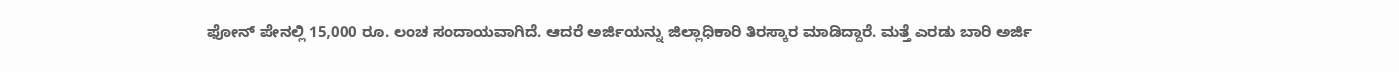ಫೋನ್‌ ಪೇನಲ್ಲಿ 15,000 ರೂ. ಲಂಚ ಸಂದಾಯವಾಗಿದೆ. ಆದರೆ ಅರ್ಜಿಯನ್ನು ಜಿಲ್ಲಾಧಿಕಾರಿ ತಿರಸ್ಕಾರ ಮಾಡಿದ್ದಾರೆ. ಮತ್ತೆ ಎರಡು ಬಾರಿ ಅರ್ಜಿ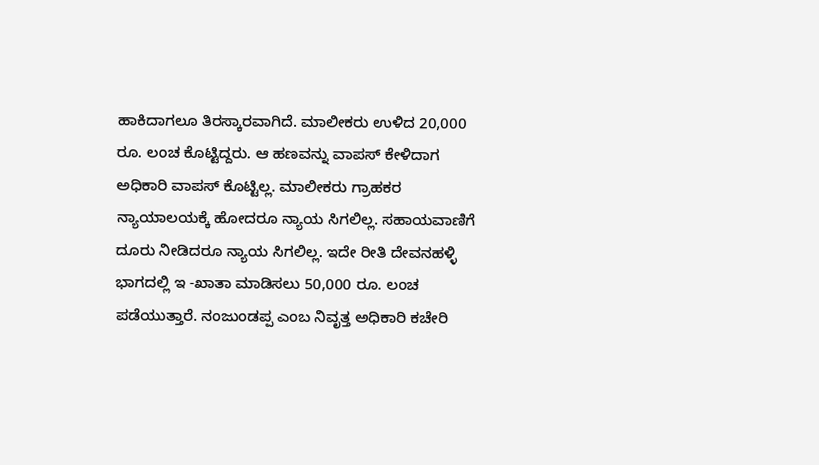ಹಾಕಿದಾಗಲೂ ತಿರಸ್ಕಾರವಾಗಿದೆ. ಮಾಲೀಕರು ಉಳಿದ 20,000 ರೂ. ಲಂಚ ಕೊಟ್ಟಿದ್ದರು. ಆ ಹಣವನ್ನು ವಾಪಸ್‌ ಕೇಳಿದಾಗ ಅಧಿಕಾರಿ ವಾಪಸ್‌ ಕೊಟ್ಟಿಲ್ಲ. ಮಾಲೀಕರು ಗ್ರಾಹಕರ ನ್ಯಾಯಾಲಯಕ್ಕೆ ಹೋದರೂ ನ್ಯಾಯ ಸಿಗಲಿಲ್ಲ. ಸಹಾಯವಾಣಿಗೆ ದೂರು ನೀಡಿದರೂ ನ್ಯಾಯ ಸಿಗಲಿಲ್ಲ. ಇದೇ ರೀತಿ ದೇವನಹಳ್ಳಿ ಭಾಗದಲ್ಲಿ ಇ -ಖಾತಾ ಮಾಡಿಸಲು 50,000 ರೂ. ಲಂಚ ಪಡೆಯುತ್ತಾರೆ. ನಂಜುಂಡಪ್ಪ ಎಂಬ ನಿವೃತ್ತ ಅಧಿಕಾರಿ ಕಚೇರಿ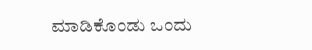ಮಾಡಿಕೊಂಡು ಒಂದು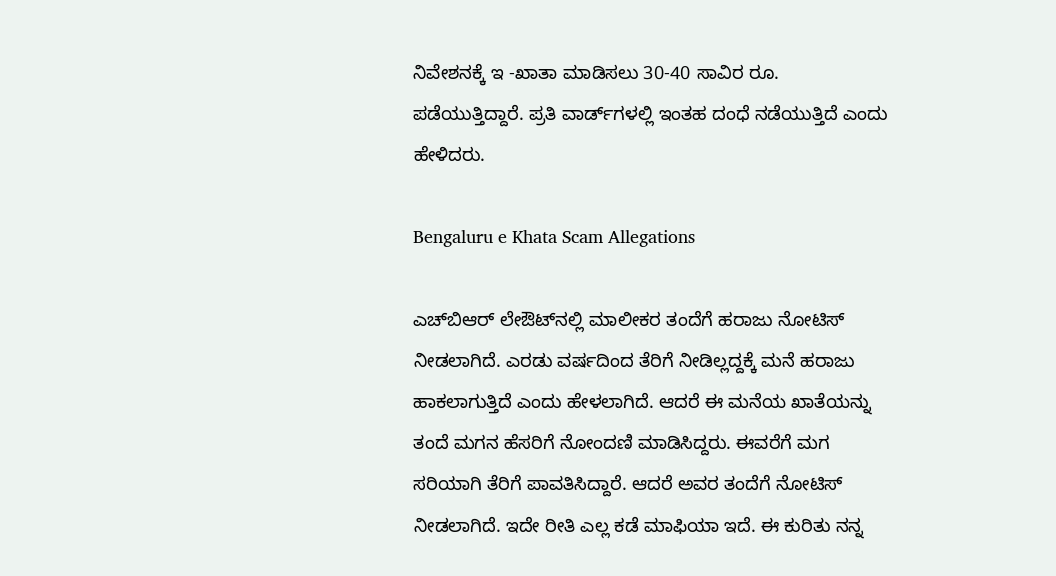ನಿವೇಶನಕ್ಕೆ ಇ -ಖಾತಾ ಮಾಡಿಸಲು 30-40 ಸಾವಿರ ರೂ. ಪಡೆಯುತ್ತಿದ್ದಾರೆ. ಪ್ರತಿ ವಾರ್ಡ್‌ಗಳಲ್ಲಿ ಇಂತಹ ದಂಧೆ ನಡೆಯುತ್ತಿದೆ ಎಂದು ಹೇಳಿದರು.

Bengaluru e Khata Scam Allegations

ಎಚ್‌ಬಿಆರ್‌ ಲೇಔಟ್‌ನಲ್ಲಿ ಮಾಲೀಕರ ತಂದೆಗೆ ಹರಾಜು ನೋಟಿಸ್‌ ನೀಡಲಾಗಿದೆ. ಎರಡು ವರ್ಷದಿಂದ ತೆರಿಗೆ ನೀಡಿಲ್ಲದ್ದಕ್ಕೆ ಮನೆ ಹರಾಜು ಹಾಕಲಾಗುತ್ತಿದೆ ಎಂದು ಹೇಳಲಾಗಿದೆ. ಆದರೆ ಈ ಮನೆಯ ಖಾತೆಯನ್ನು ತಂದೆ ಮಗನ ಹೆಸರಿಗೆ ನೋಂದಣಿ ಮಾಡಿಸಿದ್ದರು. ಈವರೆಗೆ ಮಗ ಸರಿಯಾಗಿ ತೆರಿಗೆ ಪಾವತಿಸಿದ್ದಾರೆ. ಆದರೆ ಅವರ ತಂದೆಗೆ ನೋಟಿಸ್‌ ನೀಡಲಾಗಿದೆ. ಇದೇ ರೀತಿ ಎಲ್ಲ ಕಡೆ ಮಾಫಿಯಾ ಇದೆ. ಈ ಕುರಿತು ನನ್ನ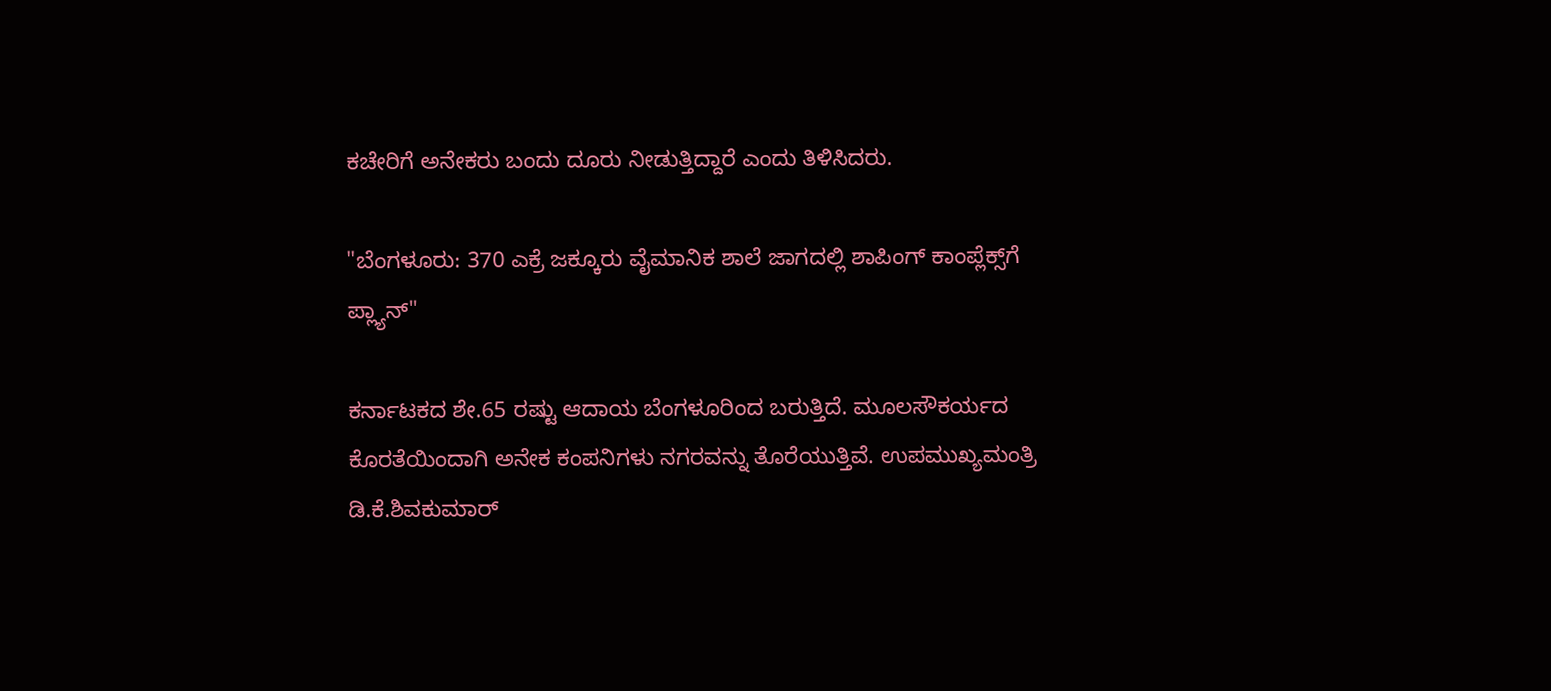ಕಚೇರಿಗೆ ಅನೇಕರು ಬಂದು ದೂರು ನೀಡುತ್ತಿದ್ದಾರೆ ಎಂದು ತಿಳಿಸಿದರು.

"ಬೆಂಗಳೂರು: 370 ಎಕ್ರೆ ಜಕ್ಕೂರು ವೈಮಾನಿಕ ಶಾಲೆ ಜಾಗದಲ್ಲಿ ಶಾಪಿಂಗ್ ಕಾಂಪ್ಲೆಕ್ಸ್‌ಗೆ ಪ್ಲ್ಯಾನ್''

ಕರ್ನಾಟಕದ ಶೇ.65 ರಷ್ಟು ಆದಾಯ ಬೆಂಗಳೂರಿಂದ ಬರುತ್ತಿದೆ. ಮೂಲಸೌಕರ್ಯದ ಕೊರತೆಯಿಂದಾಗಿ ಅನೇಕ ಕಂಪನಿಗಳು ನಗರವನ್ನು ತೊರೆಯುತ್ತಿವೆ. ಉಪಮುಖ್ಯಮಂತ್ರಿ ಡಿ.ಕೆ.ಶಿವಕುಮಾರ್‌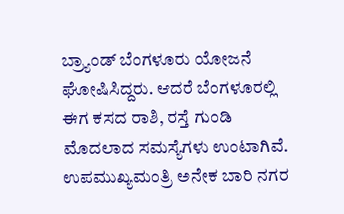ಬ್ರ್ಯಾಂಡ್‌ ಬೆಂಗಳೂರು ಯೋಜನೆ ಘೋಷಿಸಿದ್ದರು. ಆದರೆ ಬೆಂಗಳೂರಲ್ಲಿ ಈಗ ಕಸದ ರಾಶಿ, ರಸ್ತೆ ಗುಂಡಿ ಮೊದಲಾದ ಸಮಸ್ಯೆಗಳು ಉಂಟಾಗಿವೆ. ಉಪಮುಖ್ಯಮಂತ್ರಿ ಅನೇಕ ಬಾರಿ ನಗರ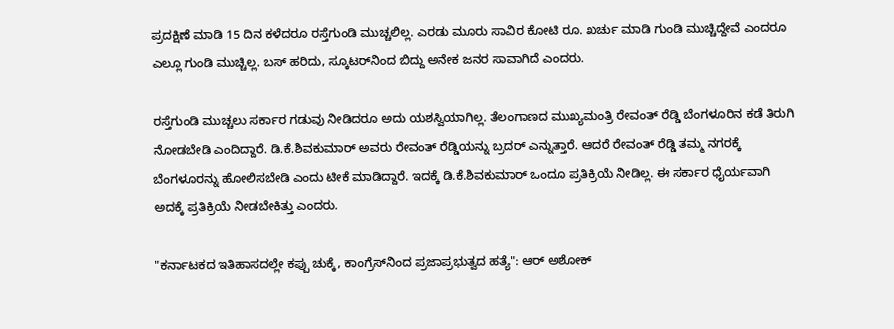ಪ್ರದಕ್ಷಿಣೆ ಮಾಡಿ 15 ದಿನ ಕಳೆದರೂ ರಸ್ತೆಗುಂಡಿ ಮುಚ್ಚಲಿಲ್ಲ. ಎರಡು ಮೂರು ಸಾವಿರ ಕೋಟಿ ರೂ. ಖರ್ಚು ಮಾಡಿ ಗುಂಡಿ ಮುಚ್ಚಿದ್ದೇವೆ ಎಂದರೂ ಎಲ್ಲೂ ಗುಂಡಿ ಮುಚ್ಚಿಲ್ಲ. ಬಸ್‌ ಹರಿದು, ಸ್ಕೂಟರ್‌ನಿಂದ ಬಿದ್ದು ಅನೇಕ ಜನರ ಸಾವಾಗಿದೆ ಎಂದರು.

ರಸ್ತೆಗುಂಡಿ ಮುಚ್ಚಲು ಸರ್ಕಾರ ಗಡುವು ನೀಡಿದರೂ ಅದು ಯಶಸ್ವಿಯಾಗಿಲ್ಲ. ತೆಲಂಗಾಣದ ಮುಖ್ಯಮಂತ್ರಿ ರೇವಂತ್‌ ರೆಡ್ಡಿ ಬೆಂಗಳೂರಿನ ಕಡೆ ತಿರುಗಿ ನೋಡಬೇಡಿ ಎಂದಿದ್ದಾರೆ. ಡಿ.ಕೆ.ಶಿವಕುಮಾರ್‌ ಅವರು ರೇವಂತ್‌ ರೆಡ್ಡಿಯನ್ನು ಬ್ರದರ್‌ ಎನ್ನುತ್ತಾರೆ. ಆದರೆ ರೇವಂತ್‌ ರೆಡ್ಡಿ ತಮ್ಮ ನಗರಕ್ಕೆ ಬೆಂಗಳೂರನ್ನು ಹೋಲಿಸಬೇಡಿ ಎಂದು ಟೀಕೆ ಮಾಡಿದ್ದಾರೆ. ಇದಕ್ಕೆ ಡಿ.ಕೆ.ಶಿವಕುಮಾರ್‌ ಒಂದೂ ಪ್ರತಿಕ್ರಿಯೆ ನೀಡಿಲ್ಲ. ಈ ಸರ್ಕಾರ ಧೈರ್ಯವಾಗಿ ಅದಕ್ಕೆ ಪ್ರತಿಕ್ರಿಯೆ ನೀಡಬೇಕಿತ್ತು ಎಂದರು.

"ಕರ್ನಾಟಕದ ಇತಿಹಾಸದಲ್ಲೇ ಕಪ್ಪು ಚುಕ್ಕೆ, ಕಾಂಗ್ರೆಸ್‌ನಿಂದ ಪ್ರಜಾಪ್ರಭುತ್ವದ ಹತ್ಯೆ": ಆರ್‌ ಅಶೋಕ್‌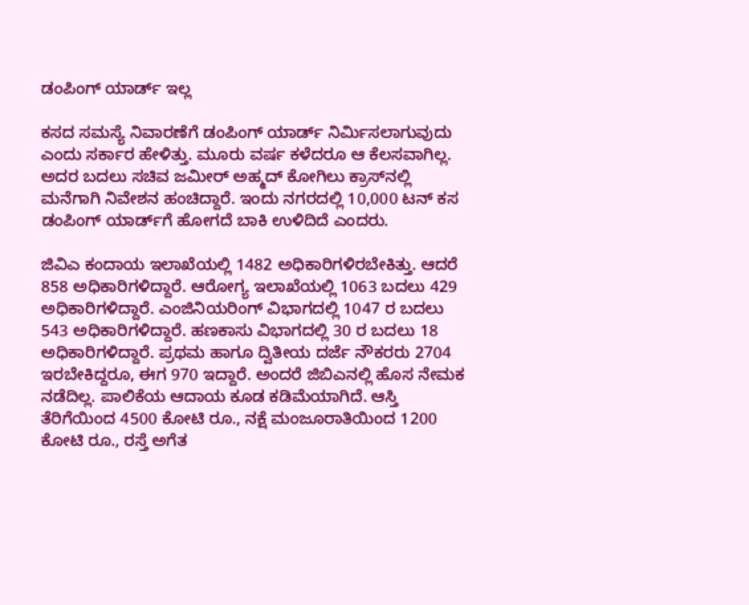ಡಂಪಿಂಗ್‌ ಯಾರ್ಡ್‌ ಇಲ್ಲ

ಕಸದ ಸಮಸ್ಯೆ ನಿವಾರಣೆಗೆ ಡಂಪಿಂಗ್‌ ಯಾರ್ಡ್‌ ನಿರ್ಮಿಸಲಾಗುವುದು ಎಂದು ಸರ್ಕಾರ ಹೇಳಿತ್ತು. ಮೂರು ವರ್ಷ ಕಳೆದರೂ ಆ ಕೆಲಸವಾಗಿಲ್ಲ. ಅದರ ಬದಲು ಸಚಿವ ಜಮೀರ್‌ ಅಹ್ಮದ್‌ ಕೋಗಿಲು ಕ್ರಾಸ್‌ನಲ್ಲಿ ಮನೆಗಾಗಿ ನಿವೇಶನ ಹಂಚಿದ್ದಾರೆ. ಇಂದು ನಗರದಲ್ಲಿ 10,000 ಟನ್‌ ಕಸ ಡಂಪಿಂಗ್‌ ಯಾರ್ಡ್‌ಗೆ ಹೋಗದೆ ಬಾಕಿ ಉಳಿದಿದೆ ಎಂದರು.

ಜಿವಿಎ ಕಂದಾಯ ಇಲಾಖೆಯಲ್ಲಿ 1482 ಅಧಿಕಾರಿಗಳಿರಬೇಕಿತ್ತು. ಆದರೆ 858 ಅಧಿಕಾರಿಗಳಿದ್ದಾರೆ. ಆರೋಗ್ಯ ಇಲಾಖೆಯಲ್ಲಿ 1063 ಬದಲು 429 ಅಧಿಕಾರಿಗಳಿದ್ದಾರೆ. ಎಂಜಿನಿಯರಿಂಗ್‌ ವಿಭಾಗದಲ್ಲಿ 1047 ರ ಬದಲು 543 ಅಧಿಕಾರಿಗಳಿದ್ದಾರೆ. ಹಣಕಾಸು ವಿಭಾಗದಲ್ಲಿ 30 ರ ಬದಲು 18 ಅಧಿಕಾರಿಗಳಿದ್ದಾರೆ. ಪ್ರಥಮ ಹಾಗೂ ದ್ವಿತೀಯ ದರ್ಜೆ ನೌಕರರು 2704 ಇರಬೇಕಿದ್ದರೂ, ಈಗ 970 ಇದ್ದಾರೆ. ಅಂದರೆ ಜಿಬಿಎನಲ್ಲಿ ಹೊಸ ನೇಮಕ ನಡೆದಿಲ್ಲ. ಪಾಲಿಕೆಯ ಆದಾಯ ಕೂಡ ಕಡಿಮೆಯಾಗಿದೆ. ಆಸ್ತಿ ತೆರಿಗೆಯಿಂದ 4500 ಕೋಟಿ ರೂ., ನಕ್ಷೆ ಮಂಜೂರಾತಿಯಿಂದ 1200 ಕೋಟಿ ರೂ., ರಸ್ತೆ ಅಗೆತ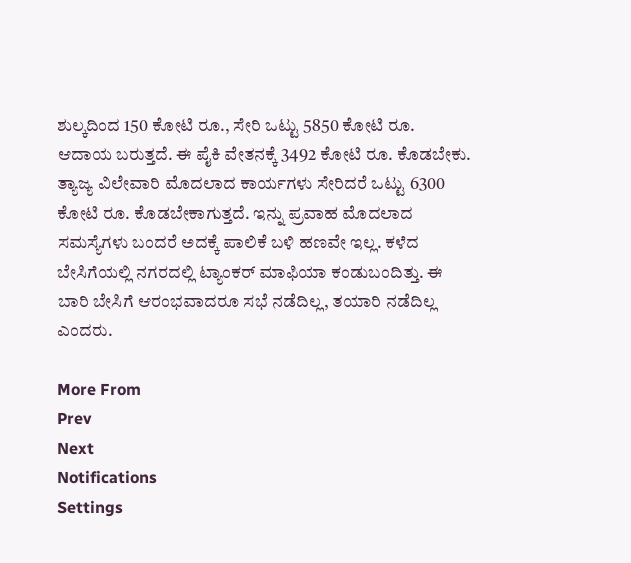ಶುಲ್ಕದಿಂದ 150 ಕೋಟಿ ರೂ., ಸೇರಿ ಒಟ್ಟು 5850 ಕೋಟಿ ರೂ. ಆದಾಯ ಬರುತ್ತದೆ. ಈ ಪೈಕಿ ವೇತನಕ್ಕೆ 3492 ಕೋಟಿ ರೂ. ಕೊಡಬೇಕು. ತ್ಯಾಜ್ಯ ವಿಲೇವಾರಿ ಮೊದಲಾದ ಕಾರ್ಯಗಳು ಸೇರಿದರೆ ಒಟ್ಟು 6300 ಕೋಟಿ ರೂ. ಕೊಡಬೇಕಾಗುತ್ತದೆ. ಇನ್ನು ಪ್ರವಾಹ ಮೊದಲಾದ ಸಮಸ್ಯೆಗಳು ಬಂದರೆ ಅದಕ್ಕೆ ಪಾಲಿಕೆ ಬಳಿ ಹಣವೇ ಇಲ್ಲ. ಕಳೆದ ಬೇಸಿಗೆಯಲ್ಲಿ ನಗರದಲ್ಲಿ ಟ್ಯಾಂಕರ್‌ ಮಾಫಿಯಾ ಕಂಡುಬಂದಿತ್ತು. ಈ ಬಾರಿ ಬೇಸಿಗೆ ಆರಂಭವಾದರೂ ಸಭೆ ನಡೆದಿಲ್ಲ, ತಯಾರಿ ನಡೆದಿಲ್ಲ ಎಂದರು.

More From
Prev
Next
Notifications
Settings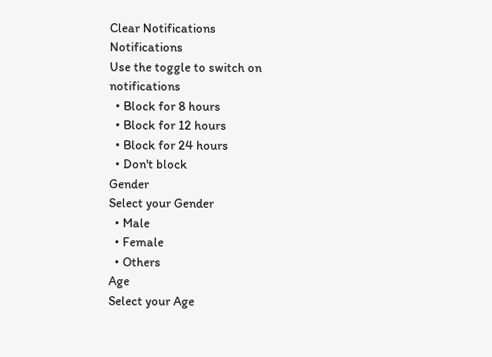Clear Notifications
Notifications
Use the toggle to switch on notifications
  • Block for 8 hours
  • Block for 12 hours
  • Block for 24 hours
  • Don't block
Gender
Select your Gender
  • Male
  • Female
  • Others
Age
Select your Age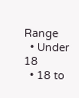Range
  • Under 18
  • 18 to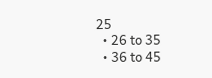25
  • 26 to 35
  • 36 to 45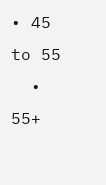• 45 to 55
  • 55+